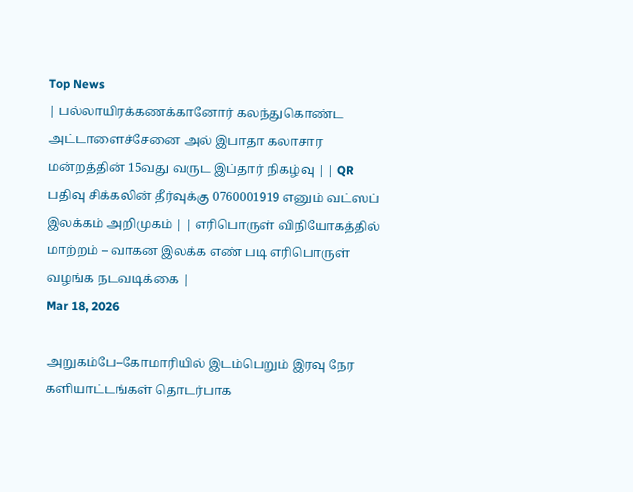Top News
| பல்லாயிரக்கணக்கானோர் கலந்துகொண்ட அட்டாளைச்சேனை அல் இபாதா கலாசார மன்றத்தின் 15வது வருட இப்தார் நிகழ்வு | | QR பதிவு சிக்கலின் தீர்வுக்கு 0760001919 எனும் வட்ஸப் இலக்கம் அறிமுகம் | | எரிபொருள் விநியோகத்தில் மாற்றம் – வாகன இலக்க எண் படி எரிபொருள் வழங்க நடவடிக்கை |
Mar 18, 2026

அறுகம்பே–கோமாரியில் இடம்பெறும் இரவு நேர களியாட்டங்கள் தொடர்பாக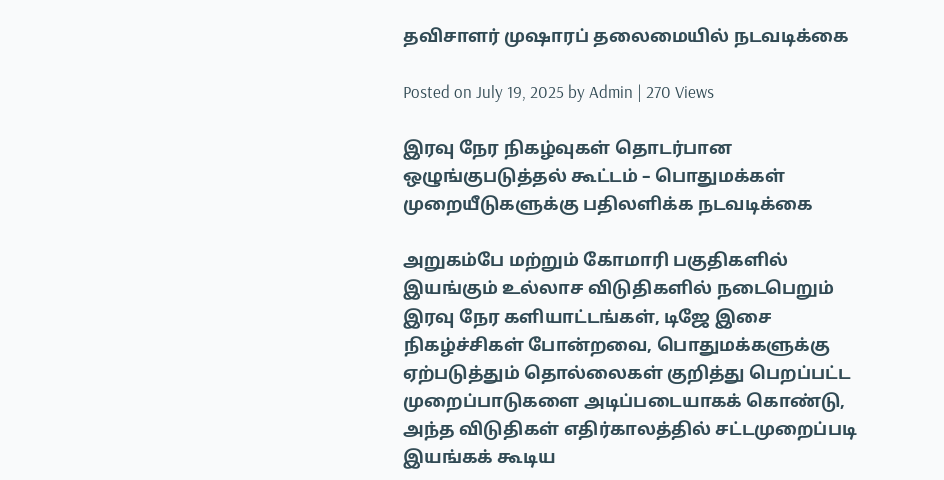தவிசாளர் முஷாரப் தலைமையில் நடவடிக்கை

Posted on July 19, 2025 by Admin | 270 Views

இரவு நேர நிகழ்வுகள் தொடர்பான ஒழுங்குபடுத்தல் கூட்டம் – பொதுமக்கள் முறையீடுகளுக்கு பதிலளிக்க நடவடிக்கை

அறுகம்பே மற்றும் கோமாரி பகுதிகளில் இயங்கும் உல்லாச விடுதிகளில் நடைபெறும் இரவு நேர களியாட்டங்கள், டிஜே இசை நிகழ்ச்சிகள் போன்றவை, பொதுமக்களுக்கு ஏற்படுத்தும் தொல்லைகள் குறித்து பெறப்பட்ட முறைப்பாடுகளை அடிப்படையாகக் கொண்டு, அந்த விடுதிகள் எதிர்காலத்தில் சட்டமுறைப்படி இயங்கக் கூடிய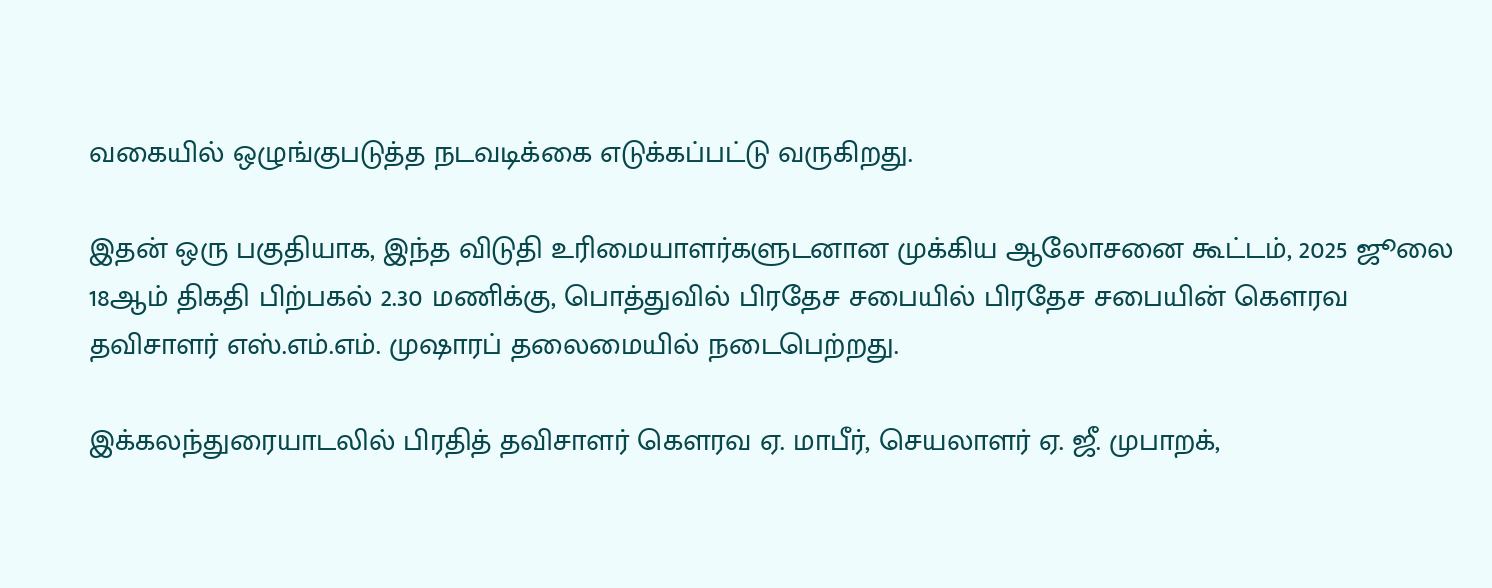வகையில் ஒழுங்குபடுத்த நடவடிக்கை எடுக்கப்பட்டு வருகிறது.

இதன் ஒரு பகுதியாக, இந்த விடுதி உரிமையாளர்களுடனான முக்கிய ஆலோசனை கூட்டம், 2025 ஜூலை 18ஆம் திகதி பிற்பகல் 2.30 மணிக்கு, பொத்துவில் பிரதேச சபையில் பிரதேச சபையின் கௌரவ தவிசாளர் எஸ்.எம்.எம். முஷாரப் தலைமையில் நடைபெற்றது.

இக்கலந்துரையாடலில் பிரதித் தவிசாளர் கௌரவ ஏ. மாபீர், செயலாளர் ஏ. ஜீ. முபாறக்,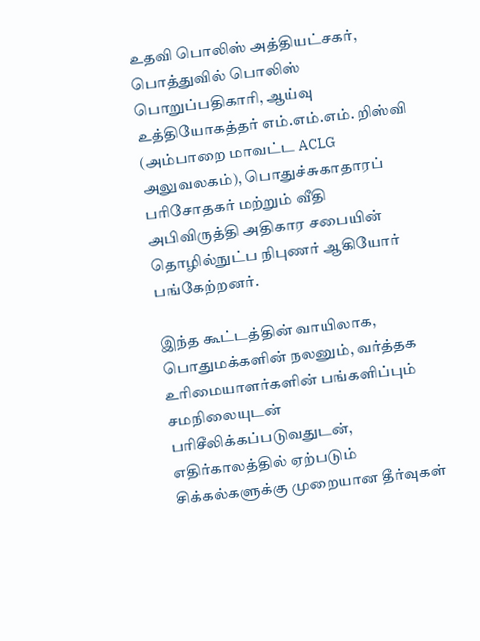உதவி பொலிஸ் அத்தியட்சகர், பொத்துவில் பொலிஸ் பொறுப்பதிகாரி, ஆய்வு உத்தியோகத்தர் எம்.எம்.எம். றிஸ்வி (அம்பாறை மாவட்ட ACLG அலுவலகம்), பொதுச்சுகாதாரப் பரிசோதகர் மற்றும் வீதி அபிவிருத்தி அதிகார சபையின் தொழில்நுட்ப நிபுணர் ஆகியோர் பங்கேற்றனர்.

இந்த கூட்டத்தின் வாயிலாக, பொதுமக்களின் நலனும், வர்த்தக உரிமையாளர்களின் பங்களிப்பும் சமநிலையுடன் பரிசீலிக்கப்படுவதுடன், எதிர்காலத்தில் ஏற்படும் சிக்கல்களுக்கு முறையான தீர்வுகள்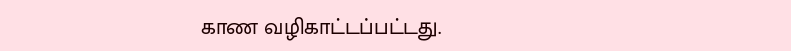காண வழிகாட்டப்பட்டது.